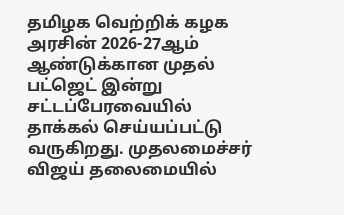தமிழக வெற்றிக் கழக அரசின் 2026-27ஆம் ஆண்டுக்கான முதல் பட்ஜெட் இன்று சட்டப்பேரவையில் தாக்கல் செய்யப்பட்டு வருகிறது. முதலமைச்சர் விஜய் தலைமையில்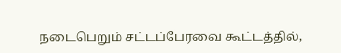நடைபெறும் சட்டப்பேரவை கூட்டத்தில்,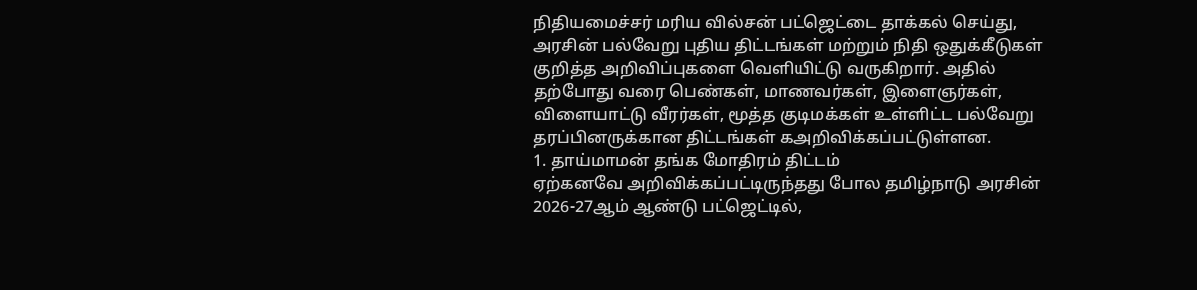நிதியமைச்சர் மரிய வில்சன் பட்ஜெட்டை தாக்கல் செய்து, அரசின் பல்வேறு புதிய திட்டங்கள் மற்றும் நிதி ஒதுக்கீடுகள் குறித்த அறிவிப்புகளை வெளியிட்டு வருகிறார். அதில் தற்போது வரை பெண்கள், மாணவர்கள், இளைஞர்கள், விளையாட்டு வீரர்கள், மூத்த குடிமக்கள் உள்ளிட்ட பல்வேறு தரப்பினருக்கான திட்டங்கள் கஅறிவிக்கப்பட்டுள்ளன.
1. தாய்மாமன் தங்க மோதிரம் திட்டம்
ஏற்கனவே அறிவிக்கப்பட்டிருந்தது போல தமிழ்நாடு அரசின் 2026-27ஆம் ஆண்டு பட்ஜெட்டில்,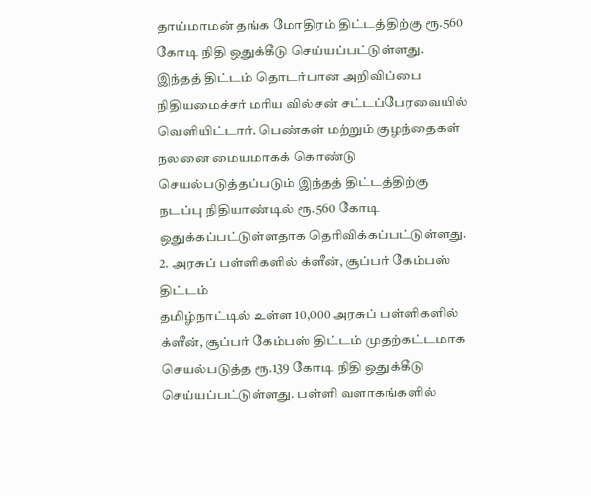தாய்மாமன் தங்க மோதிரம் திட்டத்திற்கு ரூ.560 கோடி நிதி ஒதுக்கீடு செய்யப்பட்டுள்ளது. இந்தத் திட்டம் தொடர்பான அறிவிப்பை நிதியமைச்சர் மரிய வில்சன் சட்டப்பேரவையில் வெளியிட்டார். பெண்கள் மற்றும் குழந்தைகள் நலனை மையமாகக் கொண்டு செயல்படுத்தப்படும் இந்தத் திட்டத்திற்கு நடப்பு நிதியாண்டில் ரூ.560 கோடி ஒதுக்கப்பட்டுள்ளதாக தெரிவிக்கப்பட்டுள்ளது.
2. அரசுப் பள்ளிகளில் க்ளீன், சூப்பர் கேம்பஸ் திட்டம்
தமிழ்நாட்டில் உள்ள 10,000 அரசுப் பள்ளிகளில் க்ளீன், சூப்பர் கேம்பஸ் திட்டம் முதற்கட்டமாக செயல்படுத்த ரூ.139 கோடி நிதி ஒதுக்கீடு செய்யப்பட்டுள்ளது. பள்ளி வளாகங்களில்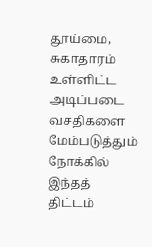தூய்மை, சுகாதாரம் உள்ளிட்ட அடிப்படை வசதிகளை மேம்படுத்தும் நோக்கில் இந்தத் திட்டம்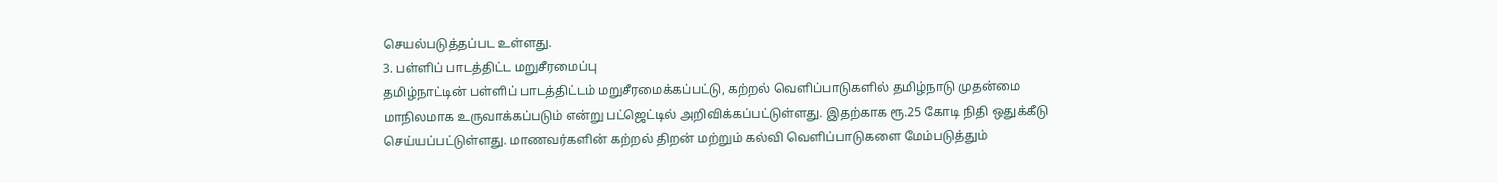செயல்படுத்தப்பட உள்ளது.
3. பள்ளிப் பாடத்திட்ட மறுசீரமைப்பு
தமிழ்நாட்டின் பள்ளிப் பாடத்திட்டம் மறுசீரமைக்கப்பட்டு, கற்றல் வெளிப்பாடுகளில் தமிழ்நாடு முதன்மை மாநிலமாக உருவாக்கப்படும் என்று பட்ஜெட்டில் அறிவிக்கப்பட்டுள்ளது. இதற்காக ரூ.25 கோடி நிதி ஒதுக்கீடு செய்யப்பட்டுள்ளது. மாணவர்களின் கற்றல் திறன் மற்றும் கல்வி வெளிப்பாடுகளை மேம்படுத்தும்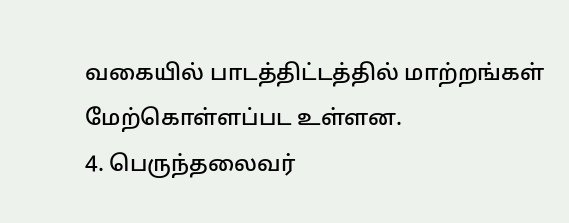வகையில் பாடத்திட்டத்தில் மாற்றங்கள் மேற்கொள்ளப்பட உள்ளன.
4. பெருந்தலைவர்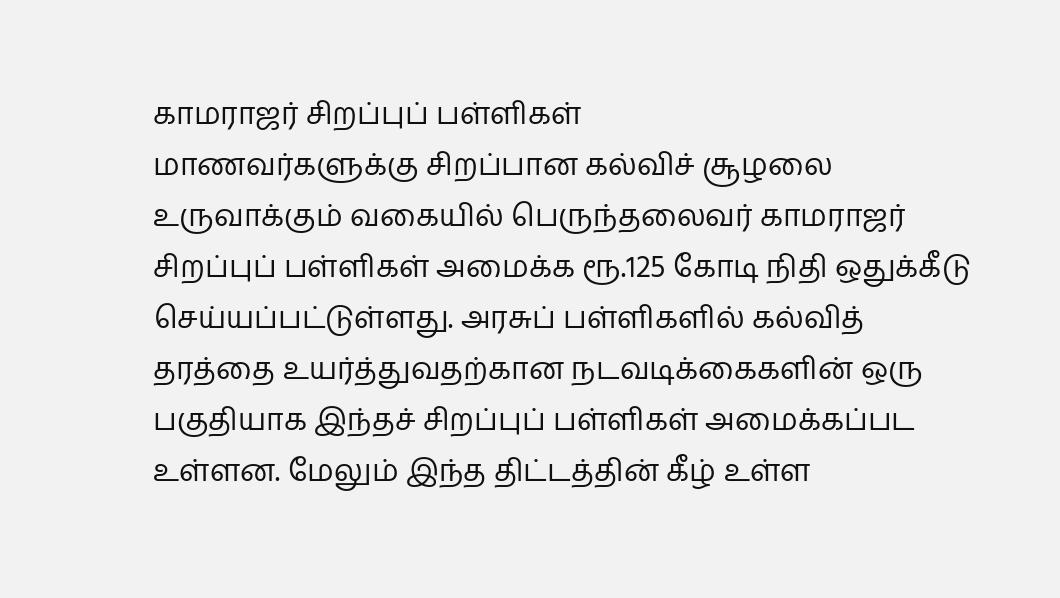காமராஜர் சிறப்புப் பள்ளிகள்
மாணவர்களுக்கு சிறப்பான கல்விச் சூழலை உருவாக்கும் வகையில் பெருந்தலைவர் காமராஜர் சிறப்புப் பள்ளிகள் அமைக்க ரூ.125 கோடி நிதி ஒதுக்கீடு செய்யப்பட்டுள்ளது. அரசுப் பள்ளிகளில் கல்வித் தரத்தை உயர்த்துவதற்கான நடவடிக்கைகளின் ஒரு பகுதியாக இந்தச் சிறப்புப் பள்ளிகள் அமைக்கப்பட உள்ளன. மேலும் இந்த திட்டத்தின் கீழ் உள்ள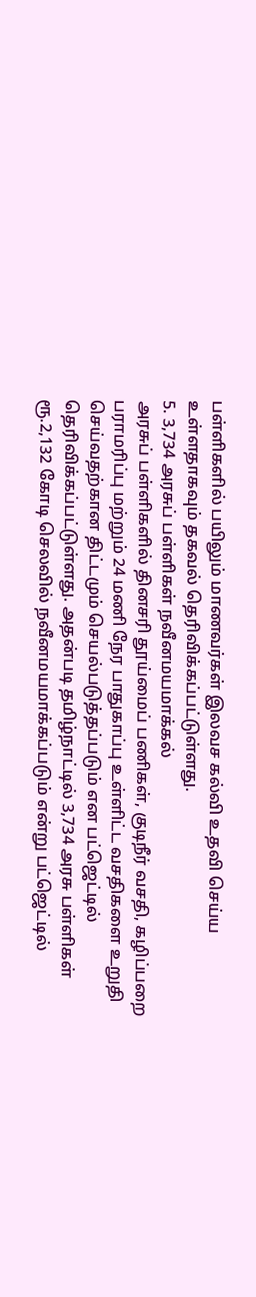பள்ளிகளில் பயிலும் மாணவர்கள் இலவச கல்வி உதவி செய்ய உள்ளதாகவும் தகவல் தெரிவிக்கப்பட்டுள்ளது.
5. 3,734 அரசுப் பள்ளிகள் நவீனமயமாக்கல்
அரசுப் பள்ளிகளில் தினசரி தூய்மைப் பணிகள், குடிநீர் வசதி, கழிப்பறை பராமரிப்பு மற்றும் 24 மணி நேர பாதுகாப்பு உள்ளிட்ட வசதிகளை உறுதி செய்வதற்கான திட்டமும் செயல்படுத்தப்படும் என பட்ஜெட்டில் தெரிவிக்கப்பட்டுள்ளது. அதன்படி தமிழ்நாட்டில் 3,734 அரசு பள்ளிகள் ரூ.2,132 கோடி செலவில் நவீனமயமாக்கப்படும் என்று பட்ஜெட்டில்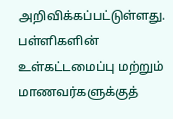அறிவிக்கப்பட்டுள்ளது. பள்ளிகளின் உள்கட்டமைப்பு மற்றும் மாணவர்களுக்குத்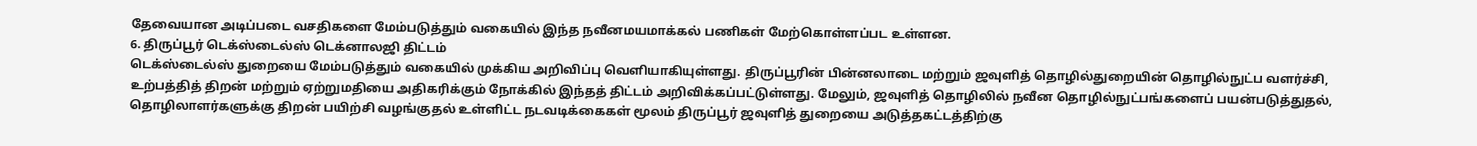தேவையான அடிப்படை வசதிகளை மேம்படுத்தும் வகையில் இந்த நவீனமயமாக்கல் பணிகள் மேற்கொள்ளப்பட உள்ளன.
6. திருப்பூர் டெக்ஸ்டைல்ஸ் டெக்னாலஜி திட்டம்
டெக்ஸ்டைல்ஸ் துறையை மேம்படுத்தும் வகையில் முக்கிய அறிவிப்பு வெளியாகியுள்ளது. திருப்பூரின் பின்னலாடை மற்றும் ஜவுளித் தொழில்துறையின் தொழில்நுட்ப வளர்ச்சி, உற்பத்தித் திறன் மற்றும் ஏற்றுமதியை அதிகரிக்கும் நோக்கில் இந்தத் திட்டம் அறிவிக்கப்பட்டுள்ளது. மேலும், ஜவுளித் தொழிலில் நவீன தொழில்நுட்பங்களைப் பயன்படுத்துதல், தொழிலாளர்களுக்கு திறன் பயிற்சி வழங்குதல் உள்ளிட்ட நடவடிக்கைகள் மூலம் திருப்பூர் ஜவுளித் துறையை அடுத்தகட்டத்திற்கு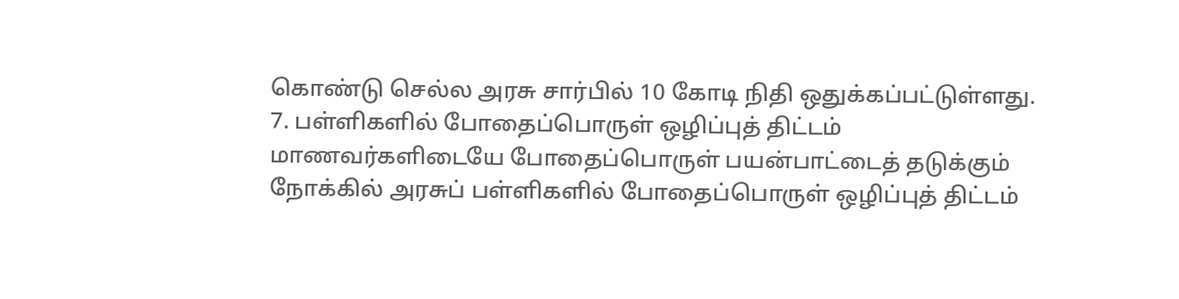கொண்டு செல்ல அரசு சார்பில் 10 கோடி நிதி ஒதுக்கப்பட்டுள்ளது.
7. பள்ளிகளில் போதைப்பொருள் ஒழிப்புத் திட்டம்
மாணவர்களிடையே போதைப்பொருள் பயன்பாட்டைத் தடுக்கும் நோக்கில் அரசுப் பள்ளிகளில் போதைப்பொருள் ஒழிப்புத் திட்டம்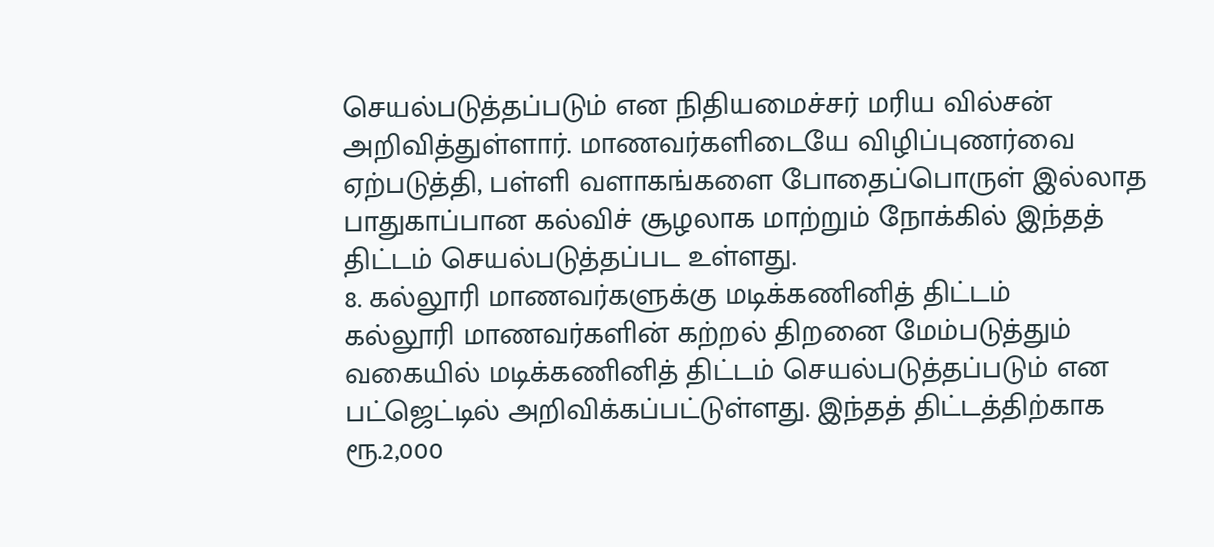செயல்படுத்தப்படும் என நிதியமைச்சர் மரிய வில்சன் அறிவித்துள்ளார். மாணவர்களிடையே விழிப்புணர்வை ஏற்படுத்தி, பள்ளி வளாகங்களை போதைப்பொருள் இல்லாத பாதுகாப்பான கல்விச் சூழலாக மாற்றும் நோக்கில் இந்தத் திட்டம் செயல்படுத்தப்பட உள்ளது.
8. கல்லூரி மாணவர்களுக்கு மடிக்கணினித் திட்டம்
கல்லூரி மாணவர்களின் கற்றல் திறனை மேம்படுத்தும் வகையில் மடிக்கணினித் திட்டம் செயல்படுத்தப்படும் என பட்ஜெட்டில் அறிவிக்கப்பட்டுள்ளது. இந்தத் திட்டத்திற்காக ரூ.2,000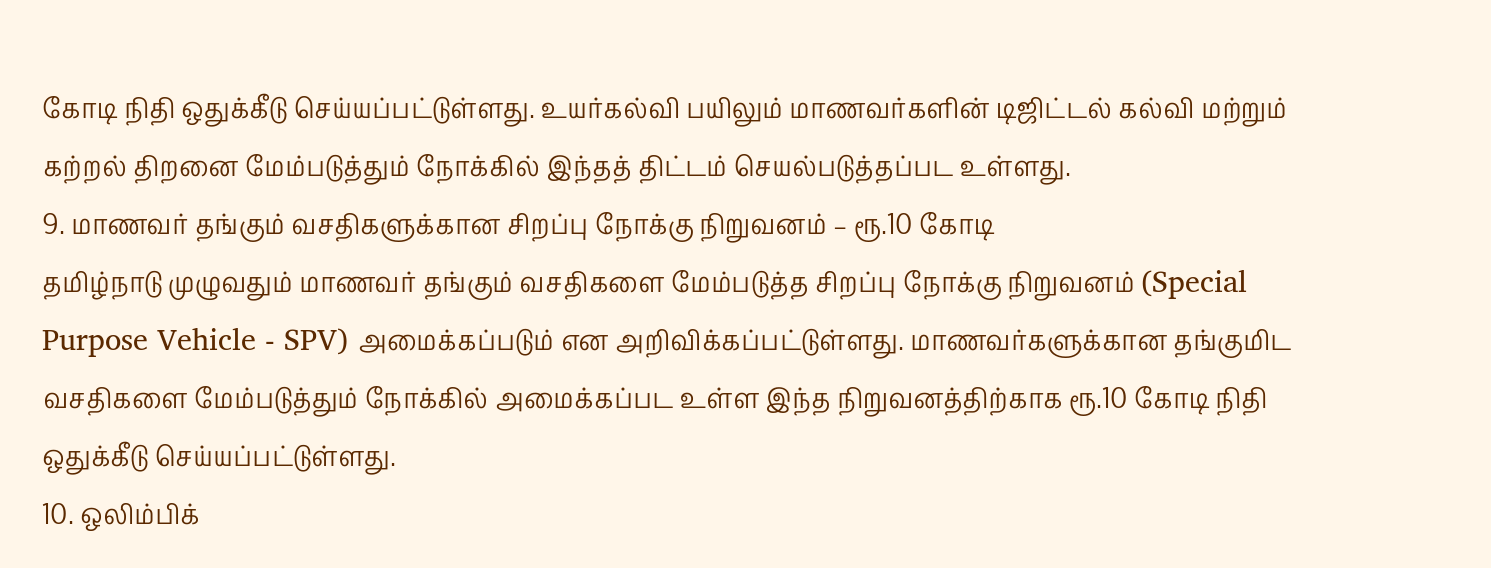கோடி நிதி ஒதுக்கீடு செய்யப்பட்டுள்ளது. உயர்கல்வி பயிலும் மாணவர்களின் டிஜிட்டல் கல்வி மற்றும் கற்றல் திறனை மேம்படுத்தும் நோக்கில் இந்தத் திட்டம் செயல்படுத்தப்பட உள்ளது.
9. மாணவர் தங்கும் வசதிகளுக்கான சிறப்பு நோக்கு நிறுவனம் – ரூ.10 கோடி
தமிழ்நாடு முழுவதும் மாணவர் தங்கும் வசதிகளை மேம்படுத்த சிறப்பு நோக்கு நிறுவனம் (Special Purpose Vehicle - SPV) அமைக்கப்படும் என அறிவிக்கப்பட்டுள்ளது. மாணவர்களுக்கான தங்குமிட வசதிகளை மேம்படுத்தும் நோக்கில் அமைக்கப்பட உள்ள இந்த நிறுவனத்திற்காக ரூ.10 கோடி நிதி ஒதுக்கீடு செய்யப்பட்டுள்ளது.
10. ஒலிம்பிக்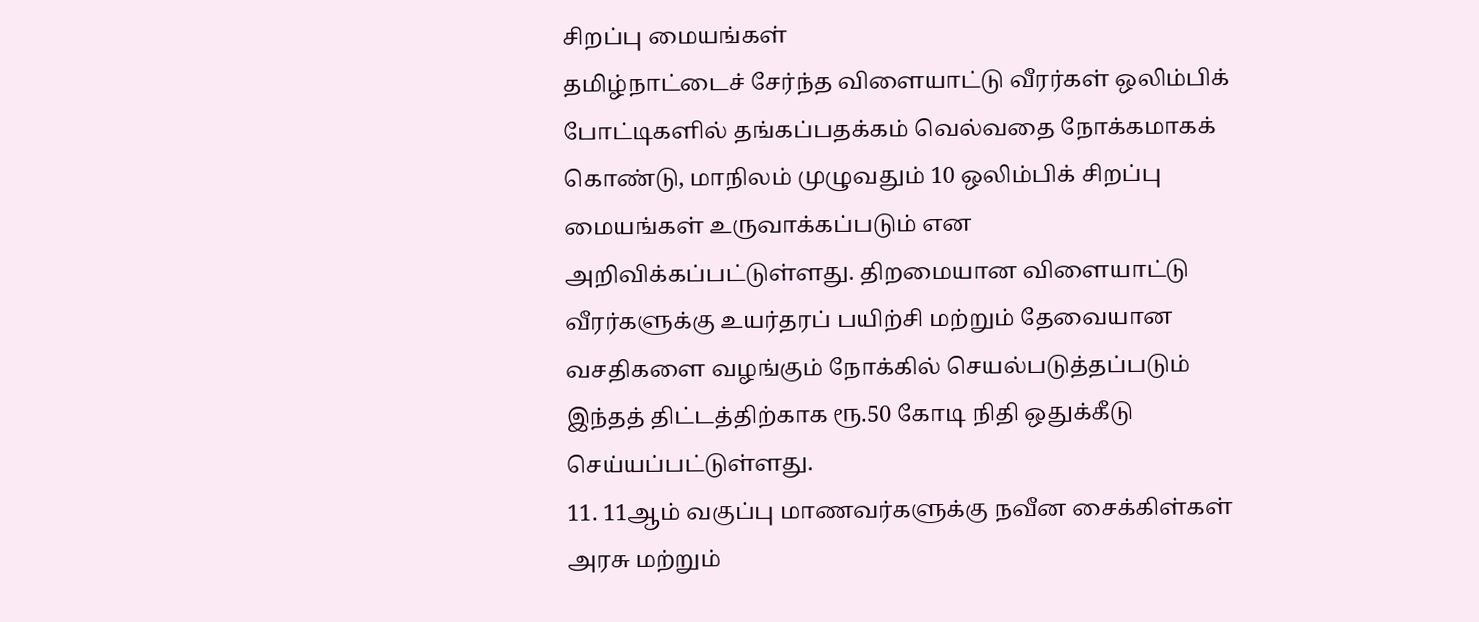சிறப்பு மையங்கள்
தமிழ்நாட்டைச் சேர்ந்த விளையாட்டு வீரர்கள் ஒலிம்பிக் போட்டிகளில் தங்கப்பதக்கம் வெல்வதை நோக்கமாகக் கொண்டு, மாநிலம் முழுவதும் 10 ஒலிம்பிக் சிறப்பு மையங்கள் உருவாக்கப்படும் என அறிவிக்கப்பட்டுள்ளது. திறமையான விளையாட்டு வீரர்களுக்கு உயர்தரப் பயிற்சி மற்றும் தேவையான வசதிகளை வழங்கும் நோக்கில் செயல்படுத்தப்படும் இந்தத் திட்டத்திற்காக ரூ.50 கோடி நிதி ஒதுக்கீடு செய்யப்பட்டுள்ளது.
11. 11ஆம் வகுப்பு மாணவர்களுக்கு நவீன சைக்கிள்கள்
அரசு மற்றும்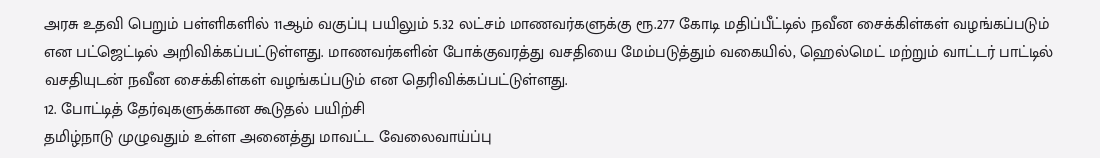அரசு உதவி பெறும் பள்ளிகளில் 11ஆம் வகுப்பு பயிலும் 5.32 லட்சம் மாணவர்களுக்கு ரூ.277 கோடி மதிப்பீட்டில் நவீன சைக்கிள்கள் வழங்கப்படும் என பட்ஜெட்டில் அறிவிக்கப்பட்டுள்ளது. மாணவர்களின் போக்குவரத்து வசதியை மேம்படுத்தும் வகையில், ஹெல்மெட் மற்றும் வாட்டர் பாட்டில் வசதியுடன் நவீன சைக்கிள்கள் வழங்கப்படும் என தெரிவிக்கப்பட்டுள்ளது.
12. போட்டித் தேர்வுகளுக்கான கூடுதல் பயிற்சி
தமிழ்நாடு முழுவதும் உள்ள அனைத்து மாவட்ட வேலைவாய்ப்பு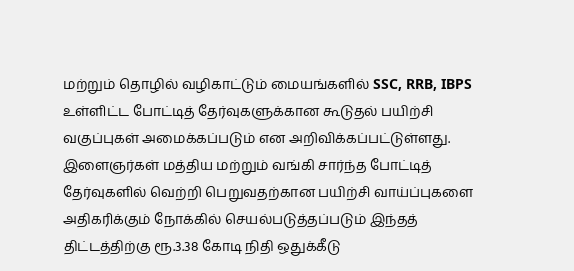மற்றும் தொழில் வழிகாட்டும் மையங்களில் SSC, RRB, IBPS உள்ளிட்ட போட்டித் தேர்வுகளுக்கான கூடுதல் பயிற்சி வகுப்புகள் அமைக்கப்படும் என அறிவிக்கப்பட்டுள்ளது. இளைஞர்கள் மத்திய மற்றும் வங்கி சார்ந்த போட்டித் தேர்வுகளில் வெற்றி பெறுவதற்கான பயிற்சி வாய்ப்புகளை அதிகரிக்கும் நோக்கில் செயல்படுத்தப்படும் இந்தத் திட்டத்திற்கு ரூ.3.38 கோடி நிதி ஒதுக்கீடு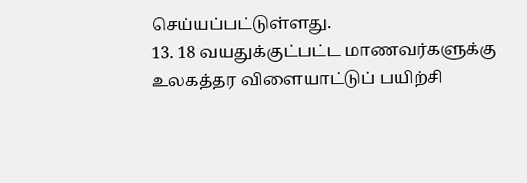செய்யப்பட்டுள்ளது.
13. 18 வயதுக்குட்பட்ட மாணவர்களுக்கு உலகத்தர விளையாட்டுப் பயிற்சி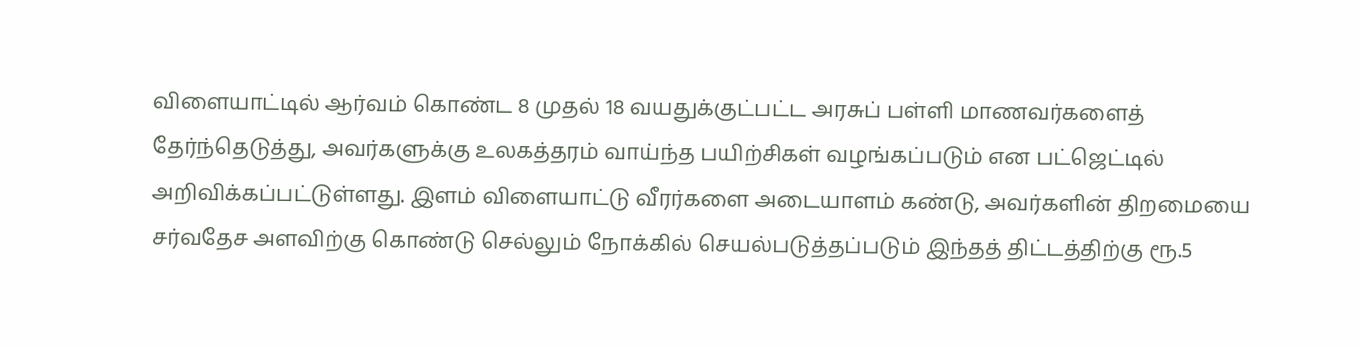விளையாட்டில் ஆர்வம் கொண்ட 8 முதல் 18 வயதுக்குட்பட்ட அரசுப் பள்ளி மாணவர்களைத் தேர்ந்தெடுத்து, அவர்களுக்கு உலகத்தரம் வாய்ந்த பயிற்சிகள் வழங்கப்படும் என பட்ஜெட்டில் அறிவிக்கப்பட்டுள்ளது. இளம் விளையாட்டு வீரர்களை அடையாளம் கண்டு, அவர்களின் திறமையை சர்வதேச அளவிற்கு கொண்டு செல்லும் நோக்கில் செயல்படுத்தப்படும் இந்தத் திட்டத்திற்கு ரூ.5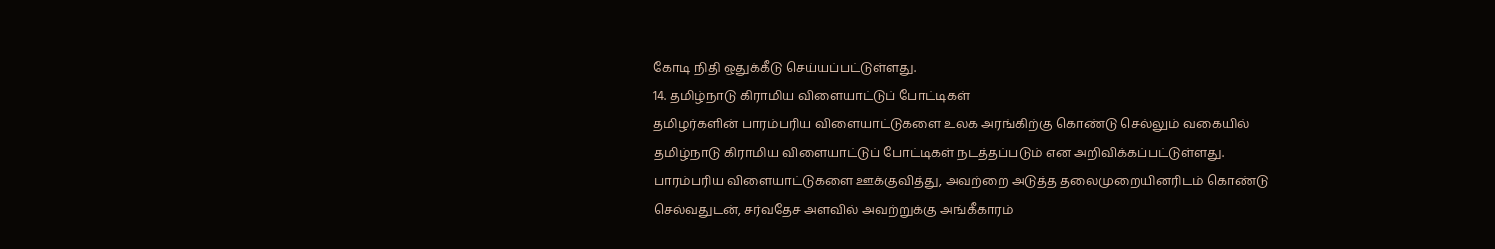கோடி நிதி ஒதுக்கீடு செய்யப்பட்டுள்ளது.
14. தமிழ்நாடு கிராமிய விளையாட்டுப் போட்டிகள்
தமிழர்களின் பாரம்பரிய விளையாட்டுகளை உலக அரங்கிற்கு கொண்டு செல்லும் வகையில் தமிழ்நாடு கிராமிய விளையாட்டுப் போட்டிகள் நடத்தப்படும் என அறிவிக்கப்பட்டுள்ளது. பாரம்பரிய விளையாட்டுகளை ஊக்குவித்து, அவற்றை அடுத்த தலைமுறையினரிடம் கொண்டு செல்வதுடன், சர்வதேச அளவில் அவற்றுக்கு அங்கீகாரம்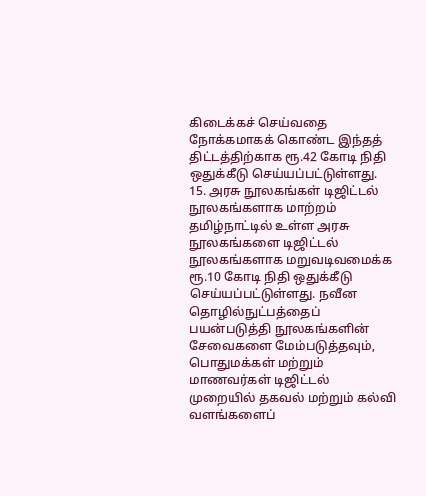கிடைக்கச் செய்வதை நோக்கமாகக் கொண்ட இந்தத் திட்டத்திற்காக ரூ.42 கோடி நிதி ஒதுக்கீடு செய்யப்பட்டுள்ளது.
15. அரசு நூலகங்கள் டிஜிட்டல் நூலகங்களாக மாற்றம்
தமிழ்நாட்டில் உள்ள அரசு நூலகங்களை டிஜிட்டல் நூலகங்களாக மறுவடிவமைக்க ரூ.10 கோடி நிதி ஒதுக்கீடு செய்யப்பட்டுள்ளது. நவீன தொழில்நுட்பத்தைப் பயன்படுத்தி நூலகங்களின் சேவைகளை மேம்படுத்தவும், பொதுமக்கள் மற்றும் மாணவர்கள் டிஜிட்டல் முறையில் தகவல் மற்றும் கல்வி வளங்களைப்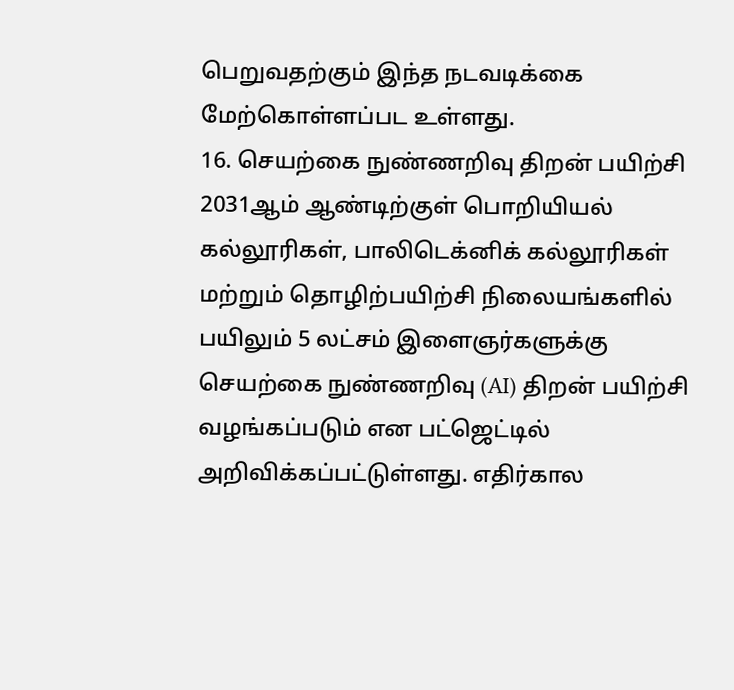பெறுவதற்கும் இந்த நடவடிக்கை மேற்கொள்ளப்பட உள்ளது.
16. செயற்கை நுண்ணறிவு திறன் பயிற்சி
2031ஆம் ஆண்டிற்குள் பொறியியல் கல்லூரிகள், பாலிடெக்னிக் கல்லூரிகள் மற்றும் தொழிற்பயிற்சி நிலையங்களில் பயிலும் 5 லட்சம் இளைஞர்களுக்கு செயற்கை நுண்ணறிவு (AI) திறன் பயிற்சி வழங்கப்படும் என பட்ஜெட்டில் அறிவிக்கப்பட்டுள்ளது. எதிர்கால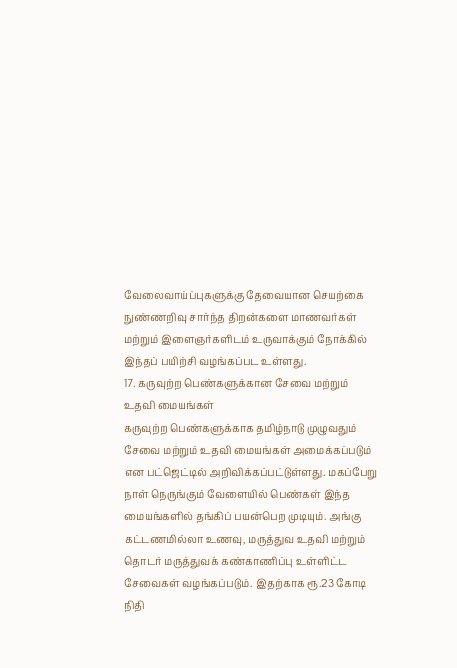வேலைவாய்ப்புகளுக்கு தேவையான செயற்கை நுண்ணறிவு சார்ந்த திறன்களை மாணவர்கள் மற்றும் இளைஞர்களிடம் உருவாக்கும் நோக்கில் இந்தப் பயிற்சி வழங்கப்பட உள்ளது.
17. கருவுற்ற பெண்களுக்கான சேவை மற்றும் உதவி மையங்கள்
கருவுற்ற பெண்களுக்காக தமிழ்நாடு முழுவதும் சேவை மற்றும் உதவி மையங்கள் அமைக்கப்படும் என பட்ஜெட்டில் அறிவிக்கப்பட்டுள்ளது. மகப்பேறு நாள் நெருங்கும் வேளையில் பெண்கள் இந்த மையங்களில் தங்கிப் பயன்பெற முடியும். அங்கு கட்டணமில்லா உணவு, மருத்துவ உதவி மற்றும் தொடர் மருத்துவக் கண்காணிப்பு உள்ளிட்ட சேவைகள் வழங்கப்படும். இதற்காக ரூ.23 கோடி நிதி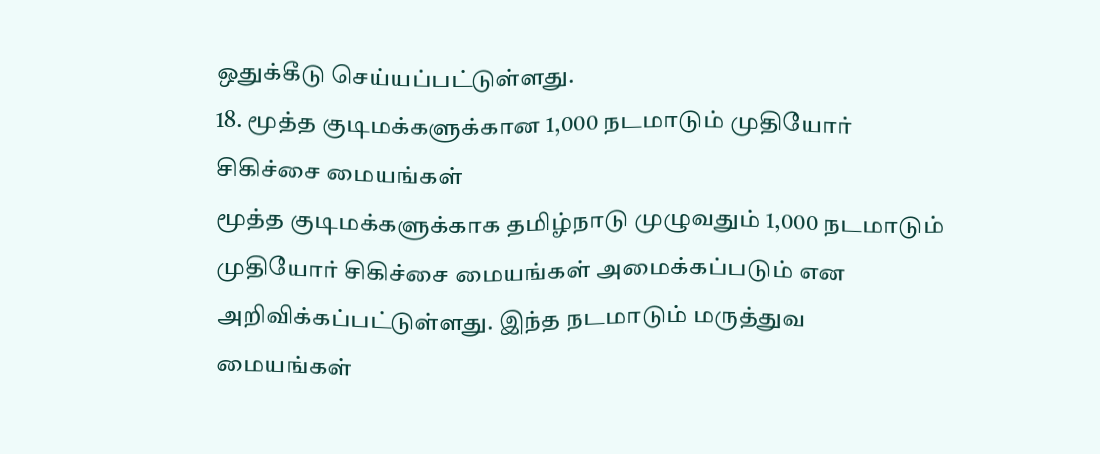ஒதுக்கீடு செய்யப்பட்டுள்ளது.
18. மூத்த குடிமக்களுக்கான 1,000 நடமாடும் முதியோர் சிகிச்சை மையங்கள்
மூத்த குடிமக்களுக்காக தமிழ்நாடு முழுவதும் 1,000 நடமாடும் முதியோர் சிகிச்சை மையங்கள் அமைக்கப்படும் என அறிவிக்கப்பட்டுள்ளது. இந்த நடமாடும் மருத்துவ மையங்கள்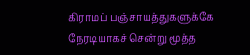கிராமப் பஞ்சாயத்துகளுக்கே நேரடியாகச் சென்று மூத்த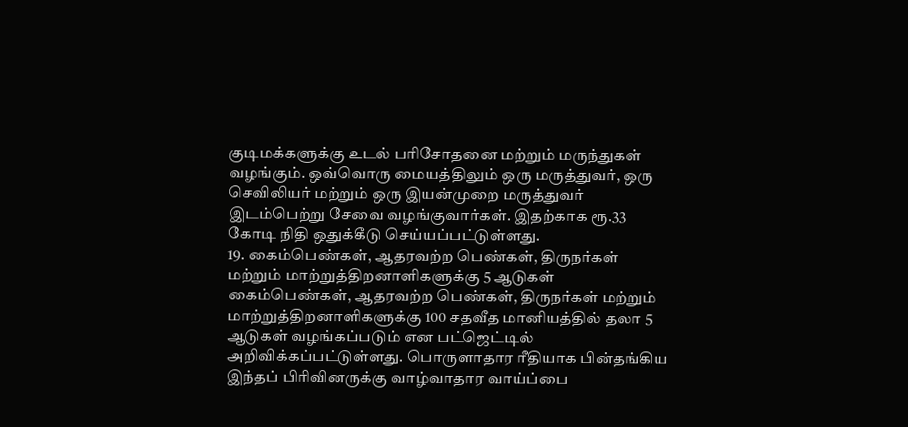குடிமக்களுக்கு உடல் பரிசோதனை மற்றும் மருந்துகள் வழங்கும். ஒவ்வொரு மையத்திலும் ஒரு மருத்துவர், ஒரு செவிலியர் மற்றும் ஒரு இயன்முறை மருத்துவர் இடம்பெற்று சேவை வழங்குவார்கள். இதற்காக ரூ.33 கோடி நிதி ஒதுக்கீடு செய்யப்பட்டுள்ளது.
19. கைம்பெண்கள், ஆதரவற்ற பெண்கள், திருநர்கள் மற்றும் மாற்றுத்திறனாளிகளுக்கு 5 ஆடுகள்
கைம்பெண்கள், ஆதரவற்ற பெண்கள், திருநர்கள் மற்றும் மாற்றுத்திறனாளிகளுக்கு 100 சதவீத மானியத்தில் தலா 5 ஆடுகள் வழங்கப்படும் என பட்ஜெட்டில் அறிவிக்கப்பட்டுள்ளது. பொருளாதார ரீதியாக பின்தங்கிய இந்தப் பிரிவினருக்கு வாழ்வாதார வாய்ப்பை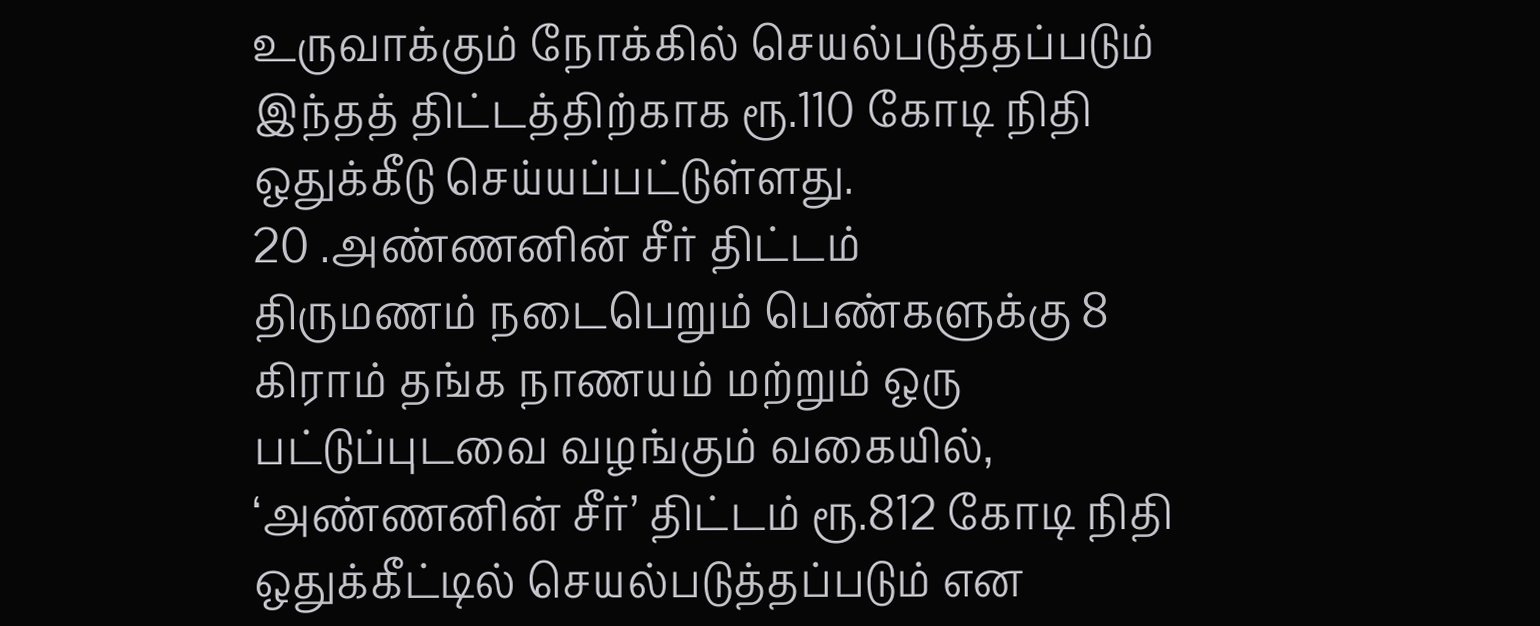உருவாக்கும் நோக்கில் செயல்படுத்தப்படும் இந்தத் திட்டத்திற்காக ரூ.110 கோடி நிதி ஒதுக்கீடு செய்யப்பட்டுள்ளது.
20 .அண்ணனின் சீர் திட்டம்
திருமணம் நடைபெறும் பெண்களுக்கு 8 கிராம் தங்க நாணயம் மற்றும் ஒரு பட்டுப்புடவை வழங்கும் வகையில், ‘அண்ணனின் சீர்’ திட்டம் ரூ.812 கோடி நிதி ஒதுக்கீட்டில் செயல்படுத்தப்படும் என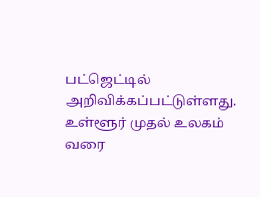பட்ஜெட்டில் அறிவிக்கப்பட்டுள்ளது.
உள்ளூர் முதல் உலகம் வரை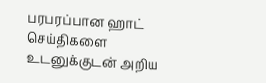பரபரப்பான ஹாட் செய்திகளை உடனுக்குடன் அறிய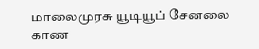மாலைமுரசு யூடியூப் சேனலை காண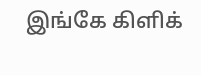இங்கே கிளிக்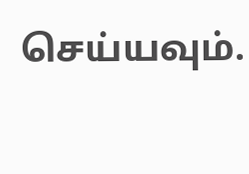செய்யவும்.